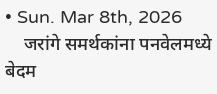• Sun. Mar 8th, 2026
    जरांगे समर्थकांना पनवेलमध्ये बेदम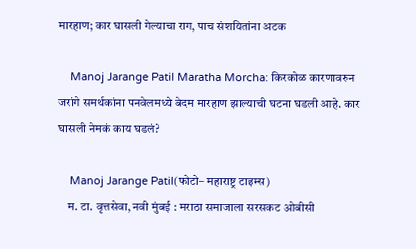मारहाण; कार घासली गेल्याचा राग, पाच संशयितांना अटक

    Manoj Jarange Patil Maratha Morcha: किरकोळ कारणावरुन जरांगे समर्थकांना पनवेलमध्ये बेदम मारहाण झाल्याची घटना घडली आहे. कार घासली नेमकं काय घडलं?

    Manoj Jarange Patil(फोटो– महाराष्ट्र टाइम्स)
    म. टा. वृत्तसेवा, नवी मुंबई : मराठा समाजाला सरसकट ओबीसी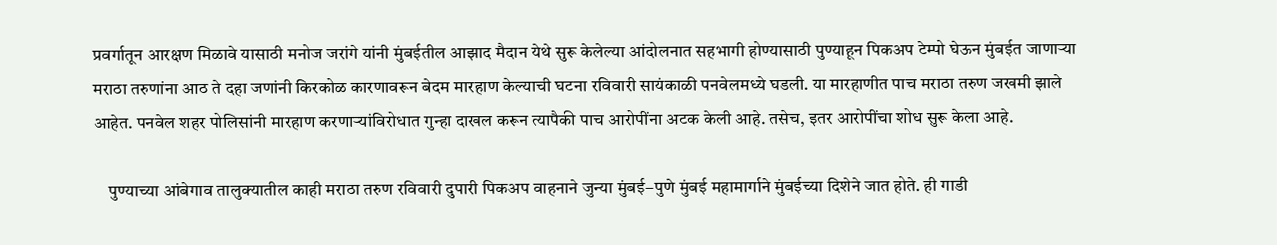प्रवर्गातून आरक्षण मिळावे यासाठी मनोज जरांगे यांनी मुंबईतील आझाद मैदान येथे सुरू केलेल्या आंदोलनात सहभागी होण्यासाठी पुण्याहून पिकअप टेम्पो घेऊन मुंबईत जाणाऱ्या मराठा तरुणांना आठ ते दहा जणांनी किरकोळ कारणावरून बेदम मारहाण केल्याची घटना रविवारी सायंकाळी पनवेलमध्ये घडली. या मारहाणीत पाच मराठा तरुण जखमी झाले आहेत. पनवेल शहर पोलिसांनी मारहाण करणाऱ्यांविरोधात गुन्हा दाखल करून त्यापैकी पाच आरोपींना अटक केली आहे. तसेच, इतर आरोपींचा शोध सुरू केला आहे.

    पुण्याच्या आंबेगाव तालुक्यातील काही मराठा तरुण रविवारी दुपारी पिकअप वाहनाने जुन्या मुंबई–पुणे मुंबई महामार्गाने मुंबईच्या दिशेने जात होते. ही गाडी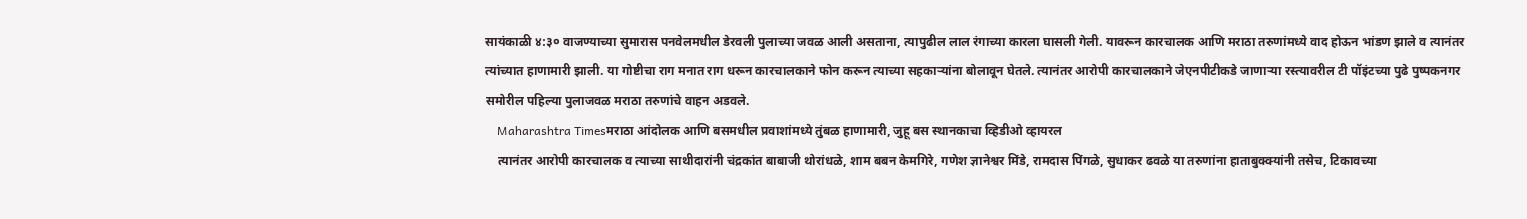सायंकाळी ४:३० वाजण्याच्या सुमारास पनवेलमधील डेरवली पुलाच्या जवळ आली असताना, त्यापुढील लाल रंगाच्या कारला घासली गेली. यावरून कारचालक आणि मराठा तरुणांमध्ये वाद होऊन भांडण झाले व त्यानंतर त्यांच्यात हाणामारी झाली. या गोष्टीचा राग मनात राग धरून कारचालकाने फोन करून त्याच्या सहकाऱ्यांना बोलावून घेतले. त्यानंतर आरोपी कारचालकाने जेएनपीटीकडे जाणाऱ्या रस्त्यावरील टी पॉइंटच्या पुढे पुष्पकनगर समोरील पहिल्या पुलाजवळ मराठा तरुणांचे वाहन अडवले.
    Maharashtra Timesमराठा आंदोलक आणि बसमधील प्रवाशांमध्ये तुंबळ हाणामारी, जुहू बस स्थानकाचा व्हिडीओ व्हायरल
    त्यानंतर आरोपी कारचालक व त्याच्या साथीदारांनी चंद्रकांत बाबाजी थोरांधळे, शाम बबन केमगिरे, गणेश ज्ञानेश्वर मिंडे, रामदास पिंगळे, सुधाकर ढवळे या तरुणांना हाताबुक्क्यांनी तसेच, टिकावच्या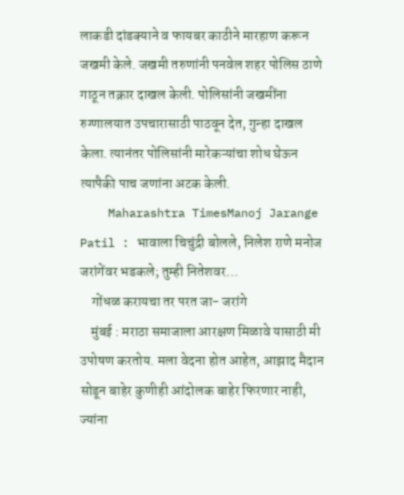लाकडी दांडक्याने व फायबर काठीने मारहाण करून जखमी केले. जखमी तरुणांनी पनवेल शहर पोलिस ठाणे गाठून तक्रार दाखल केली. पोलिसांनी जखमींना रुग्णालयात उपचारासाठी पाठवून देत, गुन्हा दाखल केला. त्यानंतर पोलिसांनी मारेकऱ्यांचा शोध घेऊन त्यापैकी पाच जणांना अटक केली.
    Maharashtra TimesManoj Jarange Patil : भावाला चिचुंद्री बोलले, निलेश राणे मनोज जरांगेंवर भडकले; तुम्ही नितेशवर…
    गोंधळ करायचा तर परत जा- जरांगे
    मुंबई : मराठा समाजाला आरक्षण मिळावे यासाठी मी उपोषण करतोय. मला वेदना होत आहेत, आझाद मैदान सोडून बाहेर कुणीही आंदोलक बाहेर फिरणार नाही, ज्यांना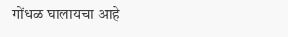गोंधळ घालायचा आहे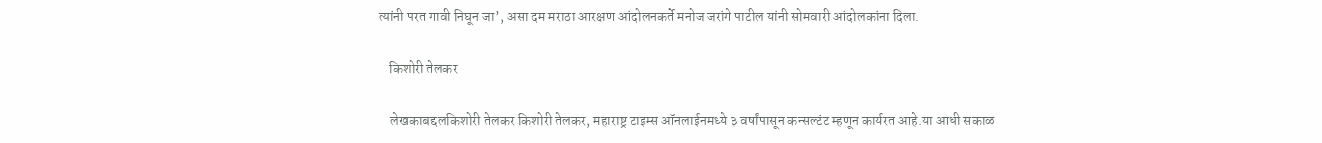त्यांनी परत गावी निघून जा’, असा दम मराठा आरक्षण आंदोलनकर्ते मनोज जरांगे पाटील यांनी सोमवारी आंदोलकांना दिला.

    किशोरी तेलकर

    लेखकाबद्दलकिशोरी तेलकर किशोरी तेलकर, महाराष्ट्र टाइम्स ऑनलाईनमध्ये ३ वर्षांपासून कन्सल्टंट म्हणून कार्यरत आहे.या आधी सकाळ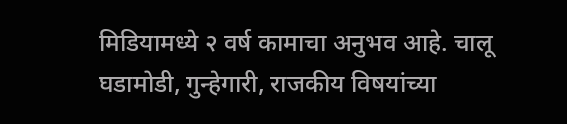मिडियामध्ये २ वर्ष कामाचा अनुभव आहे. चालू घडामोडी, गुन्हेगारी, राजकीय विषयांच्या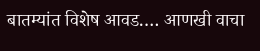बातम्यांत विशेष आवड.… आणखी वाचा